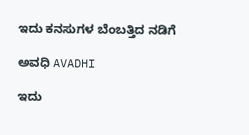ಇದು ಕನಸುಗಳ ಬೆಂಬತ್ತಿದ ನಡಿಗೆ‍

ಅವಧಿ AVADHI

ಇದು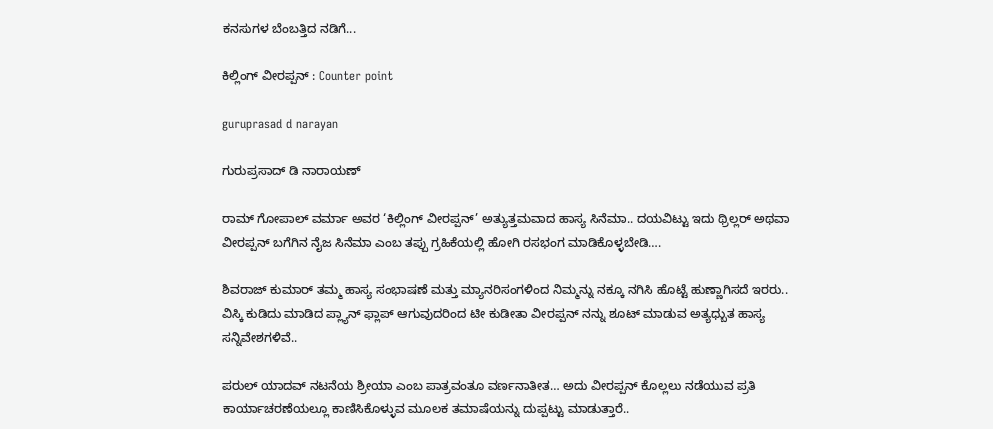ಕನಸುಗಳ ಬೆಂಬತ್ತಿದ ನಡಿಗೆ...

ಕಿಲ್ಲಿಂಗ್ ವೀರಪ್ಪನ್ : Counter point

guruprasad d narayan

ಗುರುಪ್ರಸಾದ್ ಡಿ ನಾರಾಯಣ್

ರಾಮ್ ಗೋಪಾಲ್ ವರ್ಮಾ ಅವರ ‘ಕಿಲ್ಲಿಂಗ್ ವೀರಪ್ಪನ್’ ಅತ್ಯುತ್ತಮವಾದ ಹಾಸ್ಯ ಸಿನೆಮಾ.. ದಯವಿಟ್ಟು ಇದು ಥ್ರಿಲ್ಲರ್ ಅಥವಾ ವೀರಪ್ಪನ್ ಬಗೆಗಿನ ನೈಜ ಸಿನೆಮಾ ಎಂಬ ತಪ್ಪು ಗ್ರಹಿಕೆಯಲ್ಲಿ ಹೋಗಿ ರಸಭಂಗ ಮಾಡಿಕೊಳ್ಳಬೇಡಿ….

ಶಿವರಾಜ್ ಕುಮಾರ್ ತಮ್ಮ ಹಾಸ್ಯ ಸಂಭಾಷಣೆ ಮತ್ತು ಮ್ಯಾನರಿಸಂಗಳಿಂದ ನಿಮ್ಮನ್ನು ನಕ್ಕೂ ನಗಿಸಿ ಹೊಟ್ಟೆ ಹುಣ್ಣಾಗಿಸದೆ ಇರರು.. ವಿಸ್ಕಿ ಕುಡಿದು ಮಾಡಿದ ಪ್ಲ್ಯಾನ್ ಫ್ಲಾಪ್ ಆಗುವುದರಿಂದ ಟೀ ಕುಡೀತಾ ವೀರಪ್ಪನ್ ನನ್ನು ಶೂಟ್ ಮಾಡುವ ಅತ್ಯಧ್ಬುತ ಹಾಸ್ಯ ಸನ್ನಿವೇಶಗಳಿವೆ..

ಪರುಲ್ ಯಾದವ್ ನಟನೆಯ ಶ್ರೀಯಾ ಎಂಬ ಪಾತ್ರವಂತೂ ವರ್ಣನಾತೀತ… ಅದು ವೀರಪ್ಪನ್ ಕೊಲ್ಲಲು ನಡೆಯುವ ಪ್ರತಿ ಕಾರ್ಯಾಚರಣೆಯಲ್ಲೂ ಕಾಣಿಸಿಕೊಳ್ಳುವ ಮೂಲಕ ತಮಾಷೆಯನ್ನು ದುಪ್ಪಟ್ಟು ಮಾಡುತ್ತಾರೆ..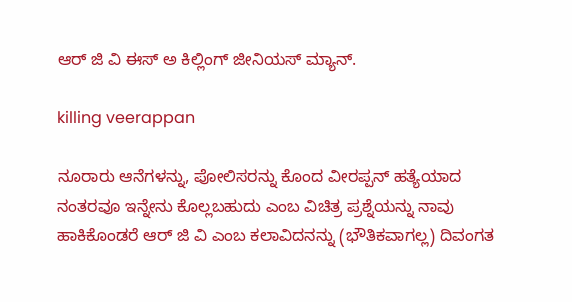ಆರ್ ಜಿ ವಿ ಈಸ್ ಅ ಕಿಲ್ಲಿಂಗ್ ಜೀನಿಯಸ್ ಮ್ಯಾನ್.

killing veerappan

ನೂರಾರು ಆನೆಗಳನ್ನು, ಪೋಲಿಸರನ್ನು ಕೊಂದ ವೀರಪ್ಪನ್ ಹತ್ಯೆಯಾದ ನಂತರವೂ ಇನ್ನೇನು ಕೊಲ್ಲಬಹುದು ಎಂಬ ವಿಚಿತ್ರ ಪ್ರಶ್ನೆಯನ್ನು ನಾವು ಹಾಕಿಕೊಂಡರೆ ಆರ್ ಜಿ ವಿ ಎಂಬ ಕಲಾವಿದನನ್ನು (ಭೌತಿಕವಾಗಲ್ಲ) ದಿವಂಗತ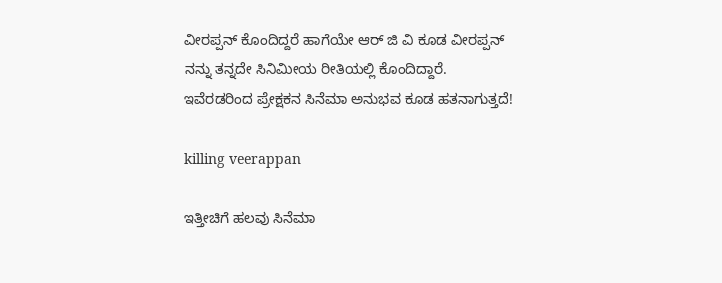ವೀರಪ್ಪನ್ ಕೊಂದಿದ್ದರೆ ಹಾಗೆಯೇ ಆರ್ ಜಿ ವಿ ಕೂಡ ವೀರಪ್ಪನ್ ನನ್ನು ತನ್ನದೇ ಸಿನಿಮೀಯ ರೀತಿಯಲ್ಲಿ ಕೊಂದಿದ್ದಾರೆ. ಇವೆರಡರಿಂದ ಪ್ರೇಕ್ಷಕನ ಸಿನೆಮಾ ಅನುಭವ ಕೂಡ ಹತನಾಗುತ್ತದೆ!

killing veerappan

ಇತ್ತೀಚಿಗೆ ಹಲವು ಸಿನೆಮಾ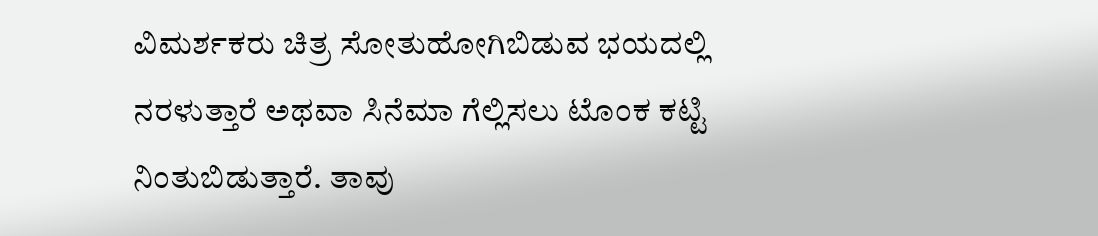ವಿಮರ್ಶಕರು ಚಿತ್ರ ಸೋತುಹೋಗಿಬಿಡುವ ಭಯದಲ್ಲಿ ನರಳುತ್ತಾರೆ ಅಥವಾ ಸಿನೆಮಾ ಗೆಲ್ಲಿಸಲು ಟೊಂಕ ಕಟ್ಟಿ ನಿಂತುಬಿಡುತ್ತಾರೆ. ತಾವು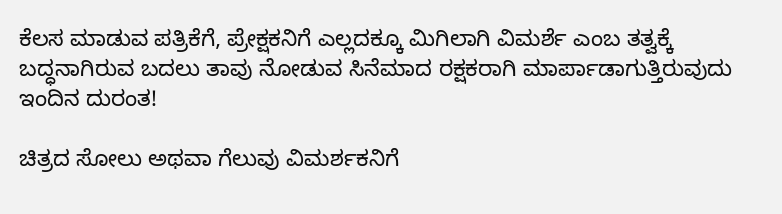ಕೆಲಸ ಮಾಡುವ ಪತ್ರಿಕೆಗೆ, ಪ್ರೇಕ್ಷಕನಿಗೆ ಎಲ್ಲದಕ್ಕೂ ಮಿಗಿಲಾಗಿ ವಿಮರ್ಶೆ ಎಂಬ ತತ್ವಕ್ಕೆ ಬದ್ಧನಾಗಿರುವ ಬದಲು ತಾವು ನೋಡುವ ಸಿನೆಮಾದ ರಕ್ಷಕರಾಗಿ ಮಾರ್ಪಾಡಾಗುತ್ತಿರುವುದು ಇಂದಿನ ದುರಂತ!

ಚಿತ್ರದ ಸೋಲು ಅಥವಾ ಗೆಲುವು ವಿಮರ್ಶಕನಿಗೆ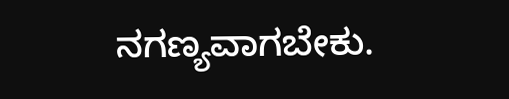ನಗಣ್ಯವಾಗಬೇಕು.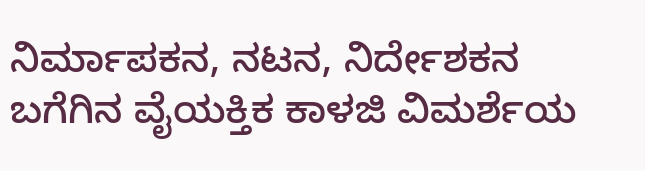ನಿರ್ಮಾಪಕನ, ನಟನ, ನಿರ್ದೇಶಕನ ಬಗೆಗಿನ ವೈಯಕ್ತಿಕ ಕಾಳಜಿ ವಿಮರ್ಶೆಯ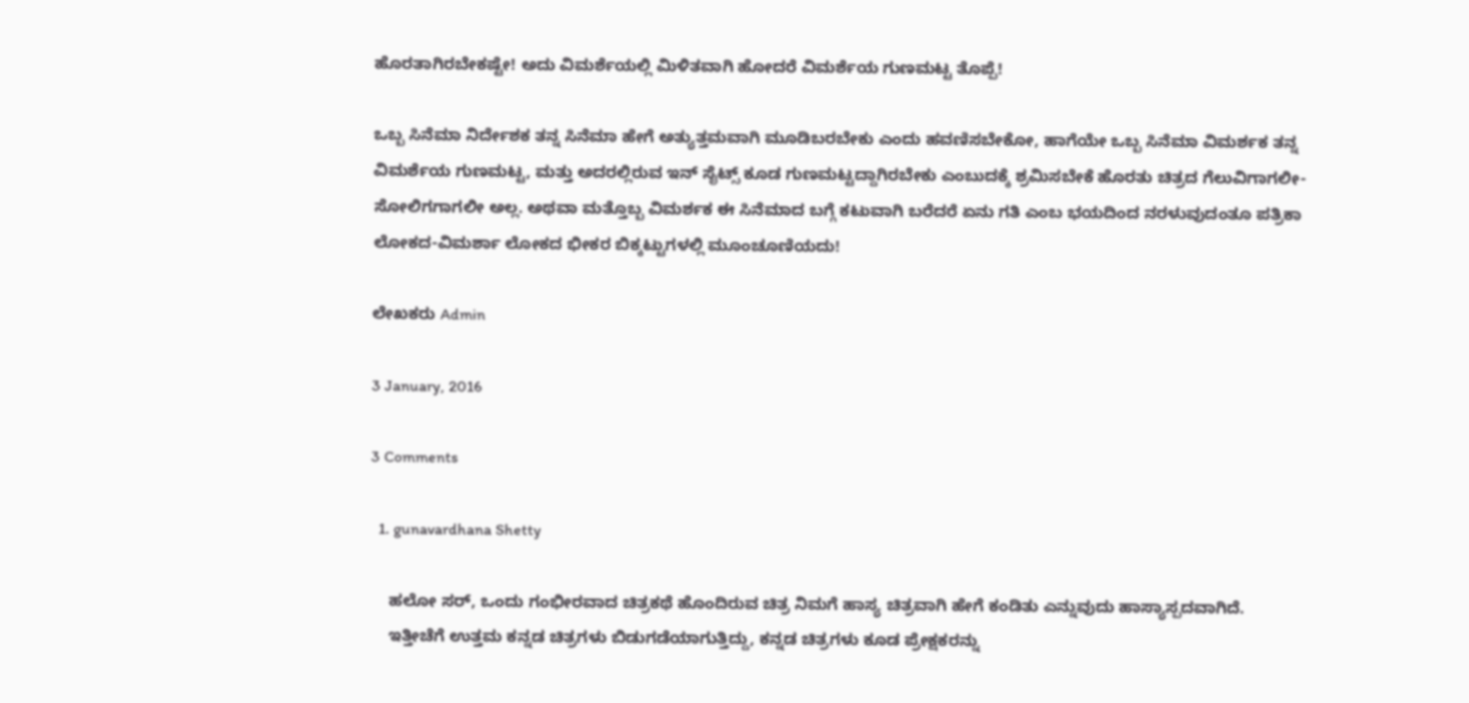ಹೊರತಾಗಿರಬೇಕಷ್ಟೇ! ಅದು ವಿಮರ್ಶೆಯಲ್ಲಿ ಮಿಳಿತವಾಗಿ ಹೋದರೆ ವಿಮರ್ಶೆಯ ಗುಣಮಟ್ಟ ತೊಪ್ಪೆ!

ಒಬ್ಬ ಸಿನೆಮಾ ನಿರ್ದೇಶಕ ತನ್ನ ಸಿನೆಮಾ ಹೇಗೆ ಅತ್ಯುತ್ತಮವಾಗಿ ಮೂಡಿಬರಬೇಕು ಎಂದು ಹವಣಿಸಬೇಕೋ, ಹಾಗೆಯೇ ಒಬ್ಬ ಸಿನೆಮಾ ವಿಮರ್ಶಕ ತನ್ನ ವಿಮರ್ಶೆಯ ಗುಣಮಟ್ಟ, ಮತ್ತು ಅದರಲ್ಲಿರುವ ಇನ್ ಸೈಟ್ಸ್ ಕೂಡ ಗುಣಮಟ್ಟದ್ದಾಗಿರಬೇಕು ಎಂಬುದಕ್ಕೆ ಶ್ರಮಿಸಬೇಕೆ ಹೊರತು ಚಿತ್ರದ ಗೆಲುವಿಗಾಗಲೀ-ಸೋಲಿಗಗಾಗಲೀ ಅಲ್ಲ. ಅಥವಾ ಮತ್ತೊಬ್ಬ ವಿಮರ್ಶಕ ಈ ಸಿನೆಮಾದ ಬಗ್ಗೆ ಕಟುವಾಗಿ ಬರೆದರೆ ಏನು ಗತಿ ಎಂಬ ಭಯದಿಂದ ನರಳುವುದಂತೂ ಪತ್ರಿಕಾ ಲೋಕದ-ವಿಮರ್ಶಾ ಲೋಕದ ಭೀಕರ ಬಿಕ್ಕಟ್ಟುಗಳಲ್ಲಿ ಮೂಂಚೂಣಿಯದು!

ಲೇಖಕರು Admin

3 January, 2016

3 Comments

  1. gunavardhana Shetty

    ಹಲೋ ಸರ್, ಒಂದು ಗಂಭೀರವಾದ ಚಿತ್ರಕಥೆ ಹೊಂದಿರುವ ಚಿತ್ರ ನಿಮಗೆ ಹಾಸ್ಯ ಚಿತ್ರವಾಗಿ ಹೇಗೆ ಕಂಡಿತು ಎನ್ನುವುದು ಹಾಸ್ಯಾಸ್ಪದವಾಗಿದೆ.
    ಇತ್ತೀಚೆಗೆ ಉತ್ತಮ ಕನ್ನಡ ಚಿತ್ರಗಳು ಬಿಡುಗಡೆಯಾಗುತ್ತಿದ್ದು, ಕನ್ನಡ ಚಿತ್ರಗಳು ಕೂಡ ಪ್ರೇಕ್ಷಕರನ್ನು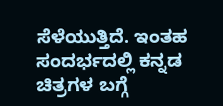ಸೆಳೆಯುತ್ತಿದೆ. ಇಂತಹ ಸಂದರ್ಭದಲ್ಲಿ ಕನ್ನಡ ಚಿತ್ರಗಳ ಬಗ್ಗೆ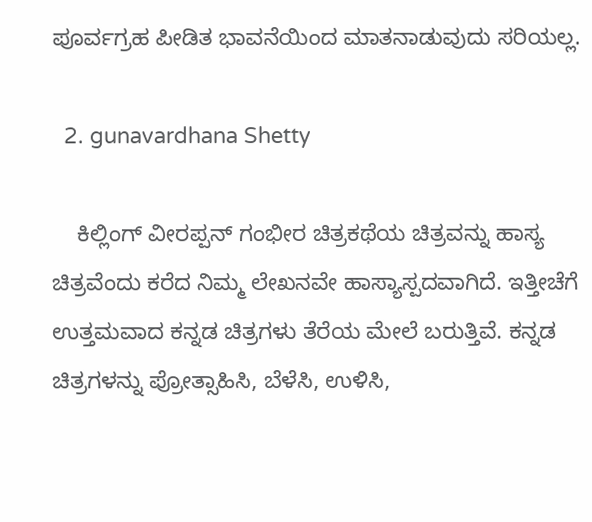ಪೂರ್ವಗ್ರಹ ಪೀಡಿತ ಭಾವನೆಯಿಂದ ಮಾತನಾಡುವುದು ಸರಿಯಲ್ಲ.

  2. gunavardhana Shetty

    ಕಿಲ್ಲಿಂಗ್ ವೀರಪ್ಪನ್ ಗಂಭೀರ ಚಿತ್ರಕಥೆಯ ಚಿತ್ರವನ್ನು ಹಾಸ್ಯ ಚಿತ್ರವೆಂದು ಕರೆದ ನಿಮ್ಮ ಲೇಖನವೇ ಹಾಸ್ಯಾಸ್ಪದವಾಗಿದೆ. ಇತ್ತೀಚೆಗೆ ಉತ್ತಮವಾದ ಕನ್ನಡ ಚಿತ್ರಗಳು ತೆರೆಯ ಮೇಲೆ ಬರುತ್ತಿವೆ. ಕನ್ನಡ ಚಿತ್ರಗಳನ್ನು ಪ್ರೋತ್ಸಾಹಿಸಿ, ಬೆಳೆಸಿ, ಉಳಿಸಿ,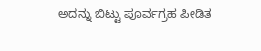ಅದನ್ನು ಬಿಟ್ಟು ಪೂರ್ವಗ್ರಹ ಪೀಡಿತ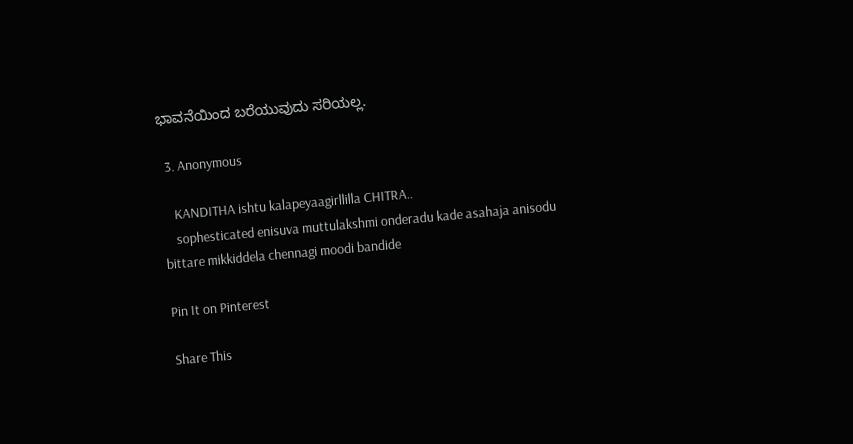ಭಾವನೆಯಿಂದ ಬರೆಯುವುದು ಸರಿಯಲ್ಲ.

  3. Anonymous

    KANDITHA ishtu kalapeyaagirllilla CHITRA..
    sophesticated enisuva muttulakshmi onderadu kade asahaja anisodu bittare mikkiddela chennagi moodi bandide

Pin It on Pinterest

Share This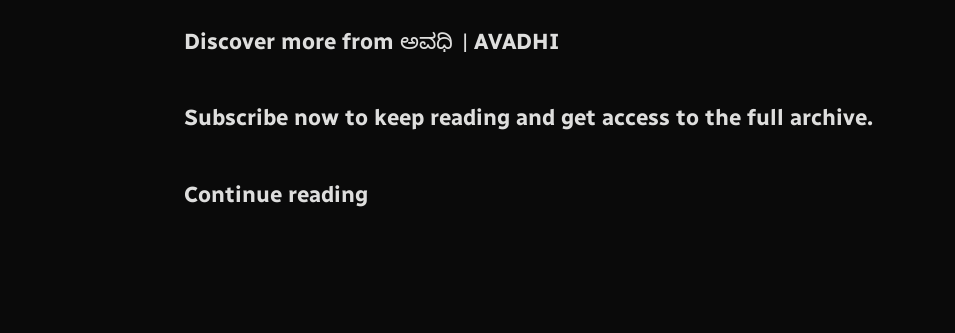Discover more from ಅವಧಿ । AVADHI

Subscribe now to keep reading and get access to the full archive.

Continue reading